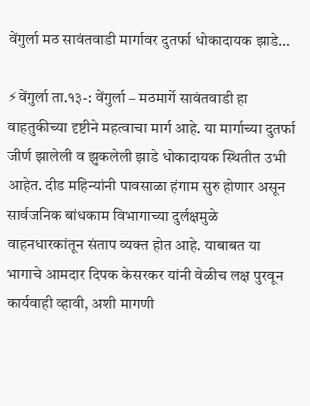वेंगुर्ला मठ सावंतवाडी मार्गावर दुतर्फा धोकादायक झाडे…

⚡वेंगुर्ला ता.१३-: वेंगुर्ला – मठमार्गे सावंतवाडी हा वाहतुकीच्या दृष्टीने महत्वाचा मार्ग आहे. या मार्गाच्या दुतर्फा जीर्ण झालेली व झुकलेली झाडे धोकादायक स्थितीत उभी आहेत. दीड महिन्यांनी पावसाळा हंगाम सुरु होणार असून सार्वजनिक बांधकाम विभागाच्या दुर्लक्षमुळे वाहनधारकांतून संताप व्यक्त होत आहे. याबाबत या भागाचे आमदार दिपक केसरकर यांनी वेळीच लक्ष पुरवून कार्यवाही व्हावी, अशी मागणी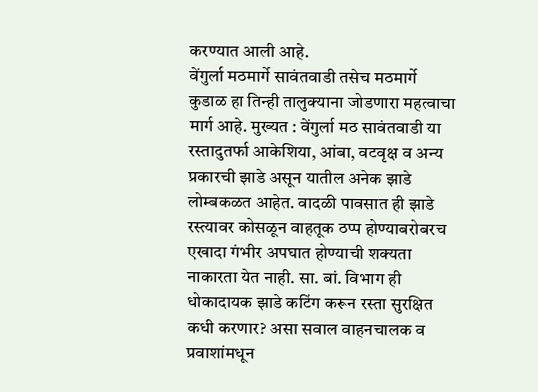करण्यात आली आहे.
वेंगुर्ला मठमार्गे सावंतवाडी तसेच मठमार्गे कुडाळ हा तिन्ही तालुक्याना जोडणारा महत्वाचा मार्ग आहे. मुख्यत : वेंगुर्ला मठ सावंतवाडी या रस्तादुतर्फा आकेशिया, आंबा, वटवृक्ष व अन्य प्रकारची झाडे असून यातील अनेक झाडे लोम्बकळत आहेत. वादळी पावसात ही झाडे रस्त्यावर कोसळून वाहतूक ठप्प होण्याबरोबरच एखादा गंभीर अपघात होण्याची शक्यता नाकारता येत नाही. सा. बां. विभाग ही धोकादायक झाडे कटिंग करून रस्ता सुरक्षित कधी करणार? असा सवाल वाहनचालक व प्रवाशांमधून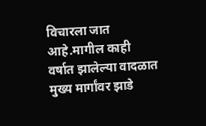विचारला जात आहे.मागील काही वर्षात झालेल्या वादळात मुख्य मार्गांवर झाडे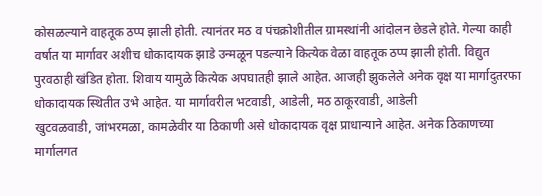कोसळल्याने वाहतूक ठप्प झाली होती. त्यानंतर मठ व पंचक्रोशीतील ग्रामस्थांनी आंदोलन छेडले होते. गेल्या काही वर्षात या मार्गावर अशीच धोकादायक झाडे उन्मळून पडल्याने कित्येक वेळा वाहतूक ठप्प झाली होती. विद्युत पुरवठाही खंडित होता. शिवाय यामुळे कित्येक अपघातही झाले आहेत. आजही झुकलेले अनेक वृक्ष या मार्गादुतरफा धोकादायक स्थितीत उभे आहेत. या मार्गावरील भटवाडी, आडेली, मठ ठाकूरवाडी, आडेली
खुटवळवाडी, जांभरमळा, कामळेवीर या ठिकाणी असे धोकादायक वृक्ष प्राधान्याने आहेत. अनेक ठिकाणच्या मार्गालगत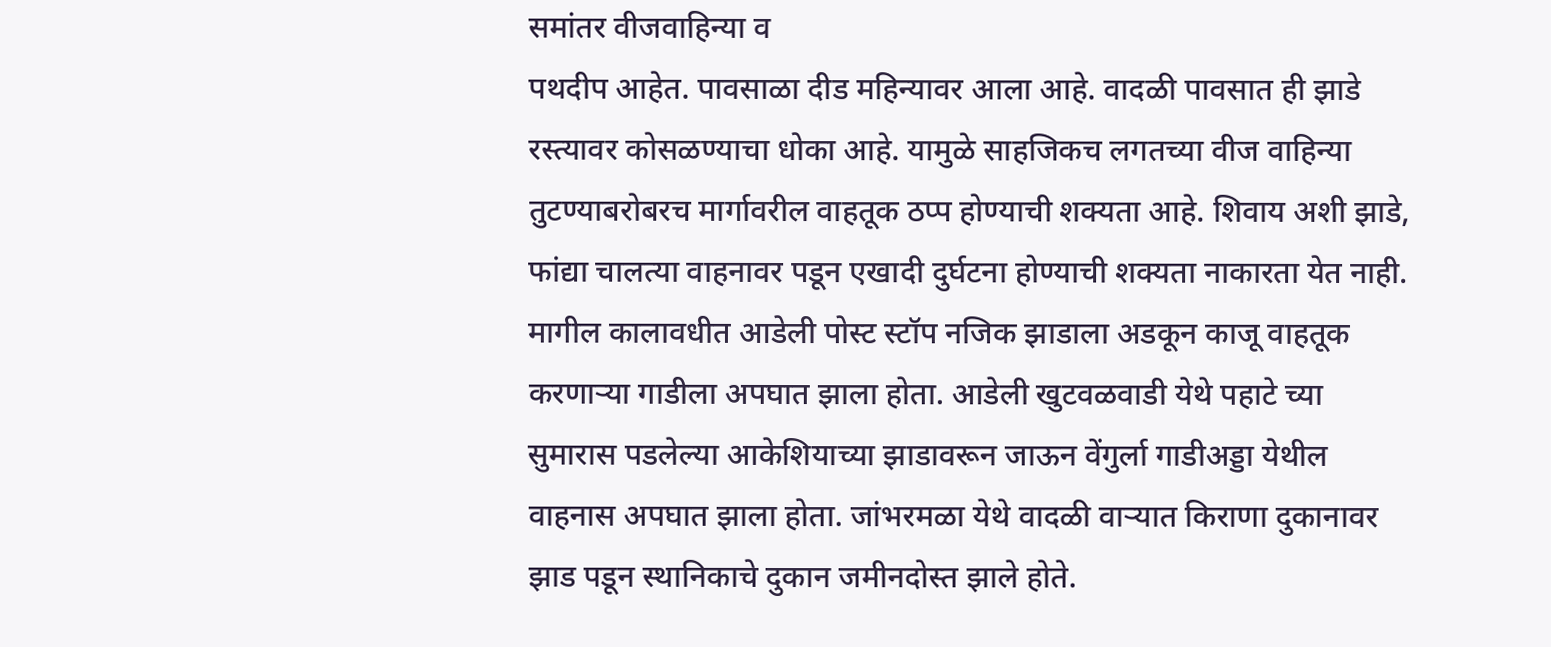समांतर वीजवाहिन्या व
पथदीप आहेत. पावसाळा दीड महिन्यावर आला आहे. वादळी पावसात ही झाडे रस्त्यावर कोसळण्याचा धोका आहे. यामुळे साहजिकच लगतच्या वीज वाहिन्या
तुटण्याबरोबरच मार्गावरील वाहतूक ठप्प होण्याची शक्यता आहे. शिवाय अशी झाडे, फांद्या चालत्या वाहनावर पडून एखादी दुर्घटना होण्याची शक्यता नाकारता येत नाही. मागील कालावधीत आडेली पोस्ट स्टॉप नजिक झाडाला अडकून काजू वाहतूक करणाऱ्या गाडीला अपघात झाला होता. आडेली खुटवळवाडी येथे पहाटे च्या सुमारास पडलेल्या आकेशियाच्या झाडावरून जाऊन वेंगुर्ला गाडीअड्डा येथील वाहनास अपघात झाला होता. जांभरमळा येथे वादळी वाऱ्यात किराणा दुकानावर झाड पडून स्थानिकाचे दुकान जमीनदोस्त झाले होते.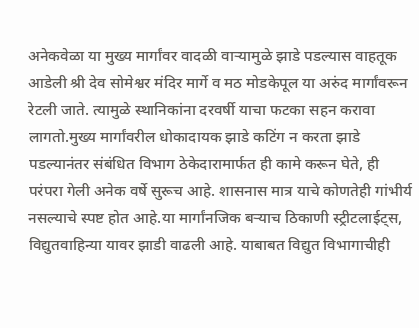अनेकवेळा या मुख्य मार्गांवर वादळी वाऱ्यामुळे झाडे पडल्यास वाहतूक आडेली श्री देव सोमेश्वर मंदिर मार्गे व मठ मोडकेपूल या अरुंद मार्गांवरून रेटली जाते. त्यामुळे स्थानिकांना दरवर्षी याचा फटका सहन करावा लागतो.मुख्य मार्गांवरील धोकादायक झाडे कटिंग न करता झाडे पडल्यानंतर संबंधित विभाग ठेकेदारामार्फत ही कामे करून घेते, ही परंपरा गेली अनेक वर्षे सुरूच आहे. शासनास मात्र याचे कोणतेही गांभीर्य नसल्याचे स्पष्ट होत आहे.या मार्गांनजिक बऱ्याच ठिकाणी स्ट्रीटलाईट्स, विद्युतवाहिन्या यावर झाडी वाढली आहे. याबाबत विद्युत विभागाचीही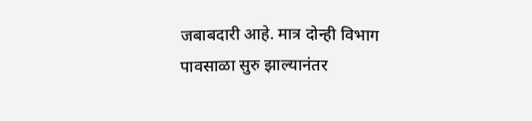जबाबदारी आहे. मात्र दोन्ही विभाग पावसाळा सुरु झाल्यानंतर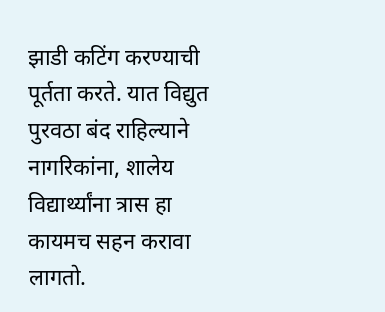झाडी कटिंग करण्याची पूर्तता करते. यात विद्युत पुरवठा बंद राहिल्याने नागरिकांना, शालेय विद्यार्थ्यांना त्रास हा कायमच सहन करावा लागतो.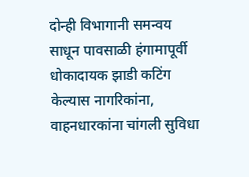दोन्ही विभागानी समन्वय साधून पावसाळी हंगामापूर्वी धोकादायक झाडी कटिंग केल्यास नागरिकांना, वाहनधारकांना चांगली सुविधा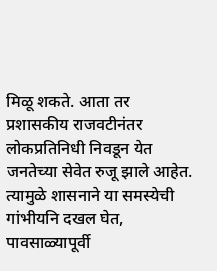मिळू शकते. आता तर प्रशासकीय राजवटीनंतर लोकप्रतिनिधी निवडून येत जनतेच्या सेवेत रुजू झाले आहेत. त्यामुळे शासनाने या समस्येची गांभीयनि दखल घेत, पावसाळ्यापूर्वी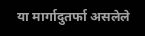या मार्गादुतर्फा असलेले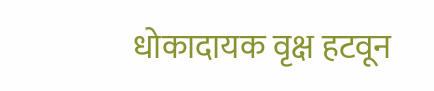धोकादायक वृक्ष हटवून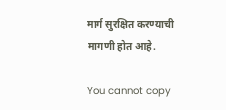मार्ग सुरक्षित करण्याची मागणी होत आहे.

You cannot copy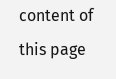content of this page